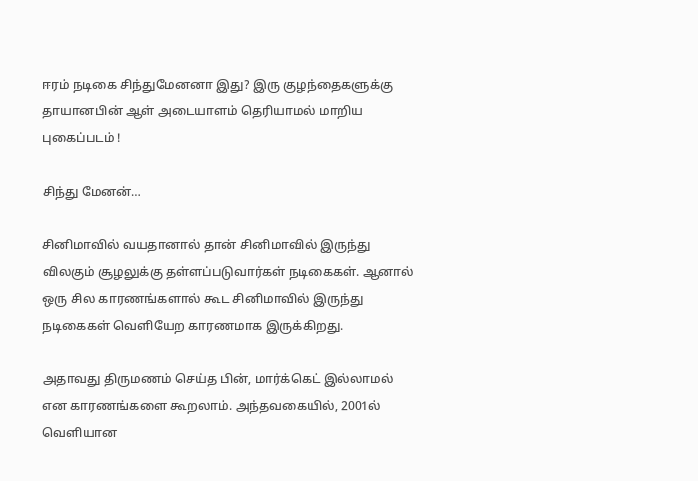ஈரம் நடிகை சிந்துமேனனா இது? இரு குழந்தைகளுக்கு தாயானபின் ஆள் அடையாளம் தெரியாமல் மாறிய புகைப்படம் !

சிந்து மேனன்…

சினிமாவில் வயதானால் தான் சினிமாவில் இருந்து விலகும் சூழலுக்கு தள்ளப்படுவார்கள் நடிகைகள். ஆனால் ஒரு சில காரணங்களால் கூட சினிமாவில் இருந்து நடிகைகள் வெளியேற காரணமாக இருக்கிறது.

அதாவது திருமணம் செய்த பின், மார்க்கெட் இல்லாமல் என காரணங்களை கூறலாம். அந்தவகையில், 2001ல் வெளியான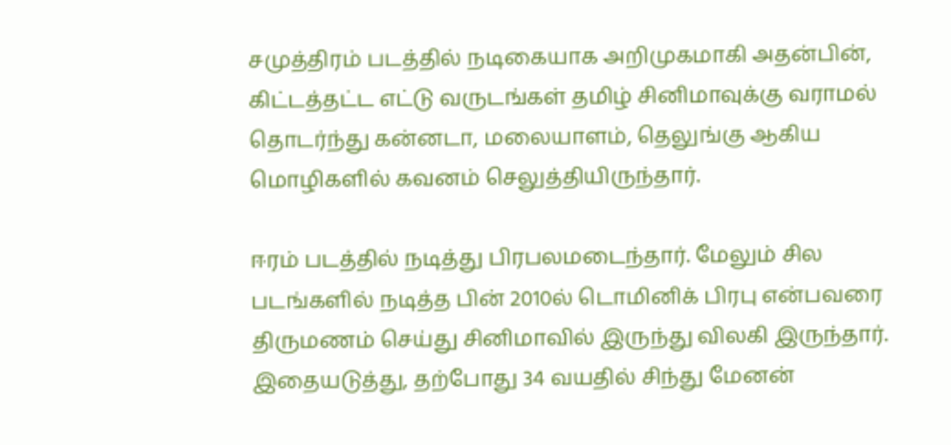சமுத்திரம் படத்தில் நடிகையாக அறிமுகமாகி அதன்பின், கிட்டத்தட்ட எட்டு வருடங்கள் தமிழ் சினிமாவுக்கு வராமல் தொடர்ந்து கன்னடா, மலையாளம், தெலுங்கு ஆகிய மொழிகளில் கவனம் செலுத்தியிருந்தார்.

ஈரம் படத்தில் நடித்து பிரபலமடைந்தார். மேலும் சில படங்களில் நடித்த பின் 2010ல் டொமினிக் பிரபு என்பவரை திருமணம் செய்து சினிமாவில் இருந்து விலகி இருந்தார். இதையடுத்து, தற்போது 34 வயதில் சிந்து மேனன்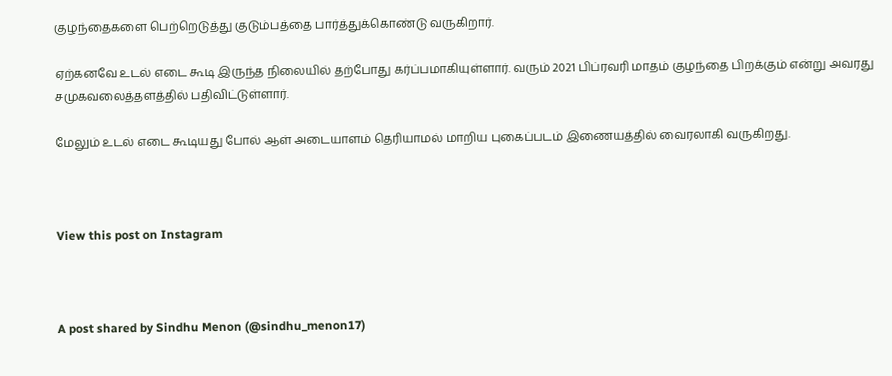குழந்தைகளை பெற்றெடுத்து குடும்பத்தை பார்த்துக்கொண்டு வருகிறார்.

ஏற்கனவே உடல் எடை கூடி இருந்த நிலையில் தற்போது கர்ப்பமாகியுள்ளார். வரும் 2021 பிப்ரவரி மாதம் குழந்தை பிறக்கும் என்று அவரது சமுகவலைத்தளத்தில் பதிவிட்டுள்ளார்.

மேலும் உடல் எடை கூடியது போல் ஆள் அடையாளம் தெரியாமல் மாறிய புகைப்படம் இணையத்தில் வைரலாகி வருகிறது.



View this post on Instagram



A post shared by Sindhu Menon (@sindhu_menon17)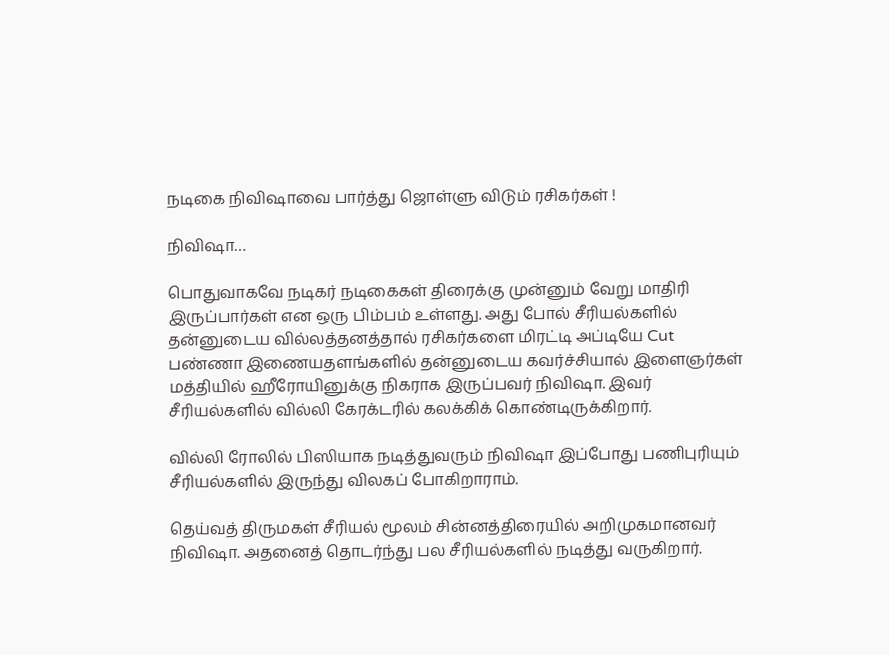நடிகை நிவிஷாவை பார்த்து ஜொள்ளு விடும் ரசிகர்கள் !

நிவிஷா…

பொதுவாகவே நடிகர் நடிகைகள் திரைக்கு முன்னும் வேறு மாதிரி இருப்பார்கள் என ஒரு பிம்பம் உள்ளது. அது போல் சீரியல்களில் தன்னுடைய வில்லத்தனத்தால் ரசிகர்களை மிரட்டி அப்டியே Cut பண்ணா இணையதளங்களில் தன்னுடைய கவர்ச்சியால் இளைஞர்கள் மத்தியில் ஹீரோயினுக்கு நிகராக இருப்பவர் நிவிஷா. இவர் சீரியல்களில் வில்லி கேரக்டரில் கலக்கிக் கொண்டிருக்கிறார்.

வில்லி ரோலில் பிஸியாக நடித்துவரும் நிவிஷா இப்போது பணிபுரியும் சீரியல்களில் இருந்து விலகப் போகிறாராம்.

தெய்வத் திருமகள் சீரியல் மூலம் சின்னத்திரையில் அறிமுகமானவர் நிவிஷா. அதனைத் தொடர்ந்து பல சீரியல்களில் நடித்து வருகிறார்.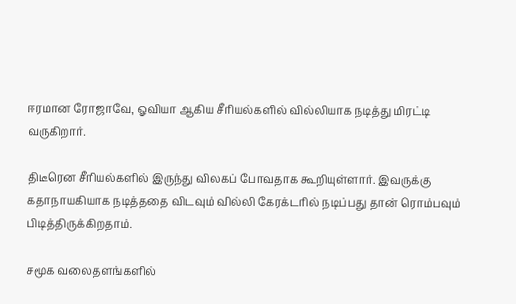ஈரமான ரோஜாவே, ஓவியா ஆகிய சீரியல்களில் வில்லியாக நடித்து மிரட்டி வருகிறார்.

திடீரென சீரியல்களில் இருந்து விலகப் போவதாக கூறியுள்ளார். இவருக்கு கதாநாயகியாக நடித்ததை விடவும் வில்லி கேரக்டரில் நடிப்பது தான் ரொம்பவும் பிடித்திருக்கிறதாம்.

சமூக வலைதளங்களில்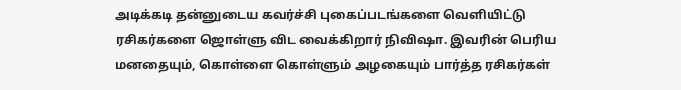அடிக்கடி தன்னுடைய கவர்ச்சி புகைப்படங்களை வெளியிட்டு ரசிகர்களை ஜொள்ளு விட வைக்கிறார் நிவிஷா. இவரின் பெரிய மனதையும், கொள்ளை கொள்ளும் அழகையும் பார்த்த ரசிகர்கள்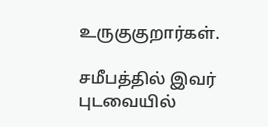உருகுகுறார்கள்.

சமீபத்தில் இவர் புடவையில்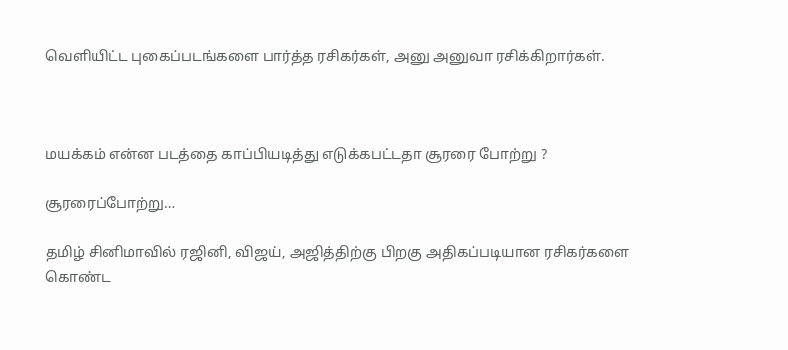வெளியிட்ட புகைப்படங்களை பார்த்த ரசிகர்கள், அனு அனுவா ரசிக்கிறார்கள்.



மயக்கம் என்ன படத்தை காப்பியடித்து எடுக்கபட்டதா சூரரை போற்று ?

சூரரைப்போற்று…

தமிழ் சினிமாவில் ரஜினி, விஜய், அஜித்திற்கு பிறகு அதிகப்படியான ரசிகர்களை கொண்ட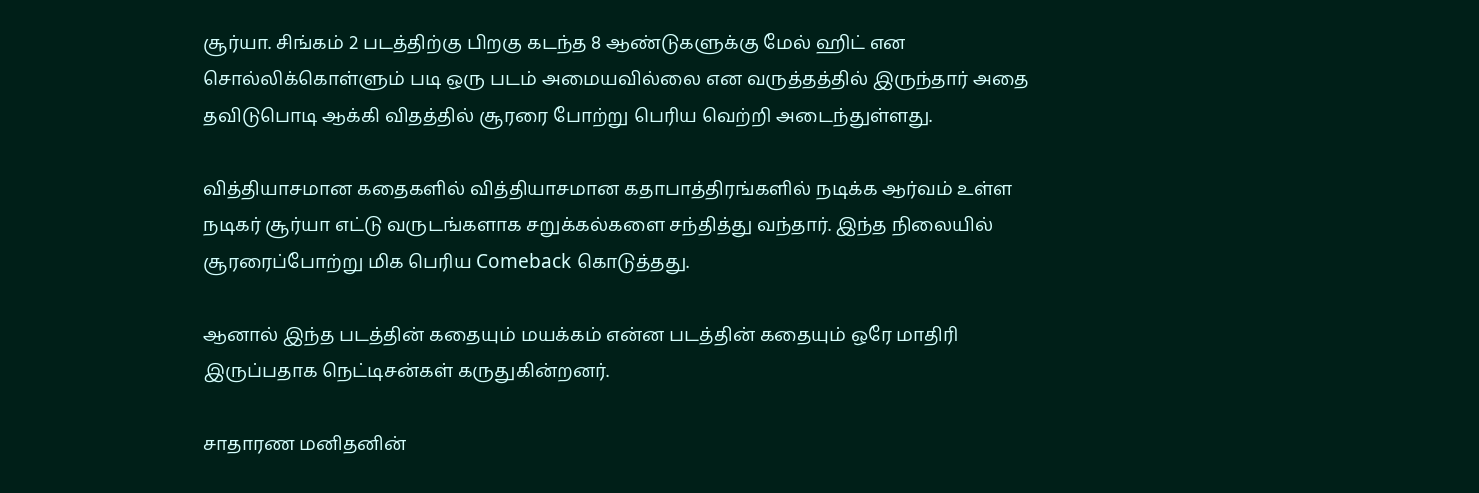சூர்யா. சிங்கம் 2 படத்திற்கு பிறகு கடந்த 8 ஆண்டுகளுக்கு மேல் ஹிட் என சொல்லிக்கொள்ளும் படி ஒரு படம் அமையவில்லை என வருத்தத்தில் இருந்தார் அதை தவிடுபொடி ஆக்கி விதத்தில் சூரரை போற்று பெரிய வெற்றி அடைந்துள்ளது.

வித்தியாசமான கதைகளில் வித்தியாசமான கதாபாத்திரங்களில் நடிக்க ஆர்வம் உள்ள நடிகர் சூர்யா எட்டு வருடங்களாக சறுக்கல்களை சந்தித்து வந்தார். இந்த நிலையில் சூரரைப்போற்று மிக பெரிய Comeback கொடுத்தது.

ஆனால் இந்த படத்தின் கதையும் மயக்கம் என்ன படத்தின் கதையும் ஒரே மாதிரி இருப்பதாக நெட்டிசன்கள் கருதுகின்றனர்.

சாதாரண மனிதனின்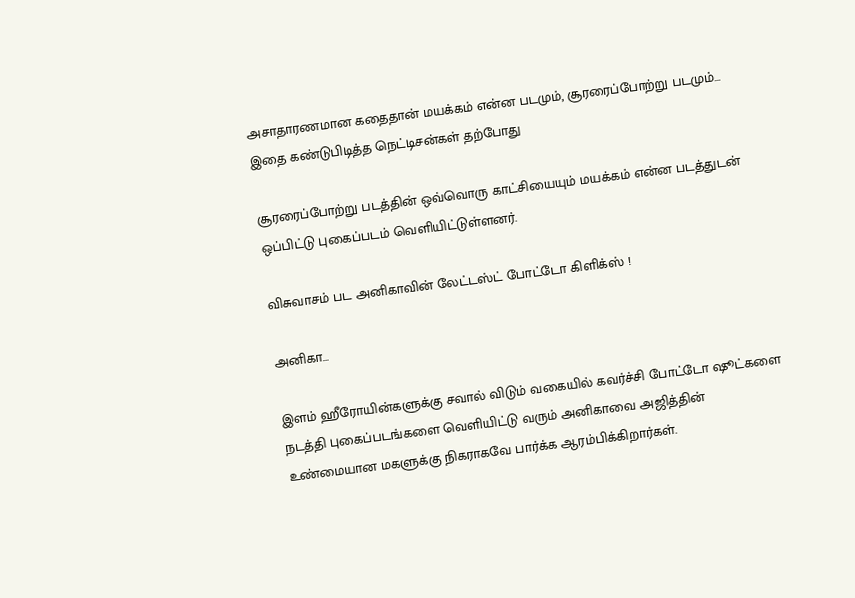அசாதாரணமான கதைதான் மயக்கம் என்ன படமும், சூரரைப்போற்று படமும்… இதை கண்டுபிடித்த நெட்டிசன்கள் தற்போது

சூரரைப்போற்று படத்தின் ஒவ்வொரு காட்சியையும் மயக்கம் என்ன படத்துடன் ஒப்பிட்டு புகைப்படம் வெளியிட்டுள்ளனர்.

விசுவாசம் பட அனிகாவின் லேட்டஸ்ட் போட்டோ கிளிக்ஸ் !

அனிகா…

இளம் ஹீரோயின்களுக்கு சவால் விடும் வகையில் கவர்ச்சி போட்டோ ஷூட்களை நடத்தி புகைப்படங்களை வெளியிட்டு வரும் அனிகாவை அஜித்தின் உண்மையான மகளுக்கு நிகராகவே பார்க்க ஆரம்பிக்கிறார்கள்.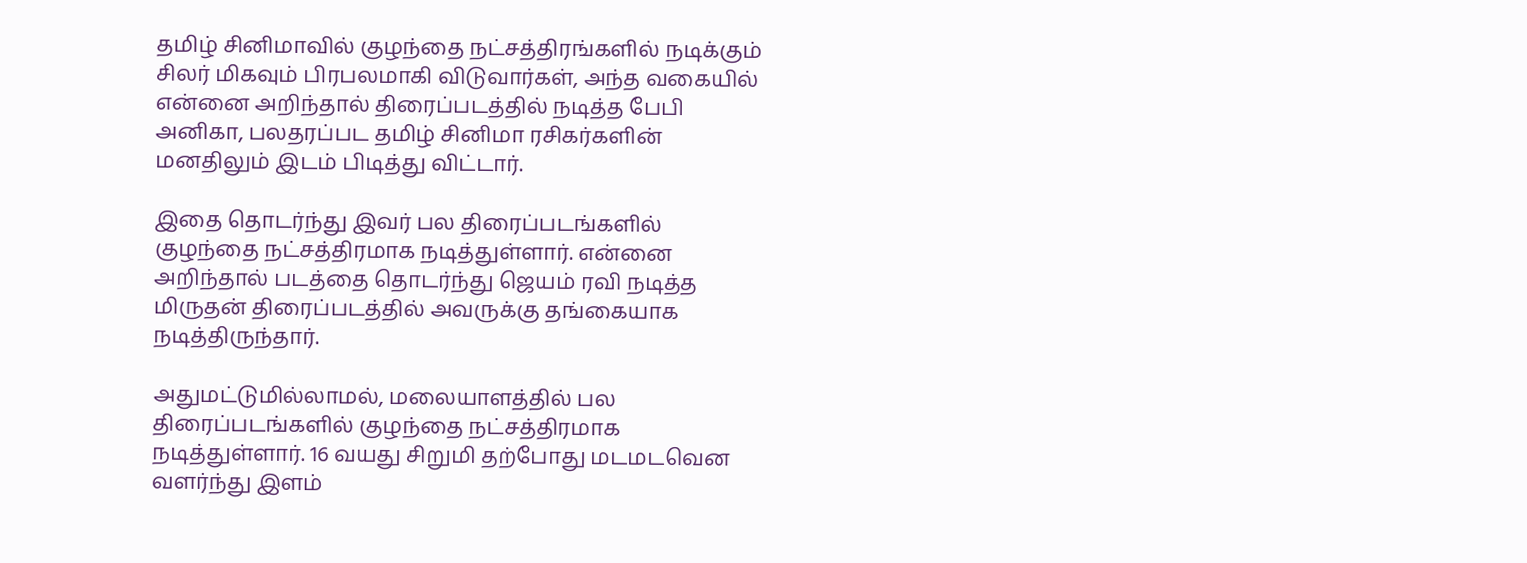தமிழ் சினிமாவில் குழந்தை நட்சத்திரங்களில் நடிக்கும் சிலர் மிகவும் பிரபலமாகி விடுவார்கள், அந்த வகையில் என்னை அறிந்தால் திரைப்படத்தில் நடித்த பேபி அனிகா, பலதரப்பட தமிழ் சினிமா ரசிகர்களின் மனதிலும் இடம் பிடித்து விட்டார்.

இதை தொடர்ந்து இவர் பல திரைப்படங்களில் குழந்தை நட்சத்திரமாக நடித்துள்ளார். என்னை அறிந்தால் படத்தை தொடர்ந்து ஜெயம் ரவி நடித்த மிருதன் திரைப்படத்தில் அவருக்கு தங்கையாக நடித்திருந்தார்.

அதுமட்டுமில்லாமல், மலையாளத்தில் பல திரைப்படங்களில் குழந்தை நட்சத்திரமாக நடித்துள்ளார். 16 வயது சிறுமி தற்போது மடமடவென வளர்ந்து இளம்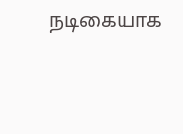நடிகையாக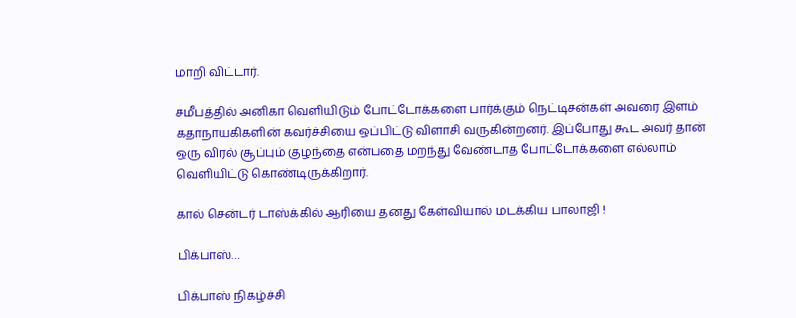மாறி விட்டார்.

சமீபத்தில் அனிகா வெளியிடும் போட்டோக்களை பார்க்கும் நெட்டிசன்கள் அவரை இளம் கதாநாயகிகளின் கவர்ச்சியை ஒப்பிட்டு விளாசி வருகின்றனர். இப்போது கூட அவர் தான் ஒரு விரல் சூப்பும் குழந்தை என்பதை மறந்து வேண்டாத போட்டோக்களை எல்லாம் வெளியிட்டு கொண்டிருக்கிறார்.

கால் சென்டர் டாஸ்க்கில் ஆரியை தனது கேள்வியால் மடக்கிய பாலாஜி !

பிக்பாஸ்…

பிக்பாஸ் நிகழ்ச்சி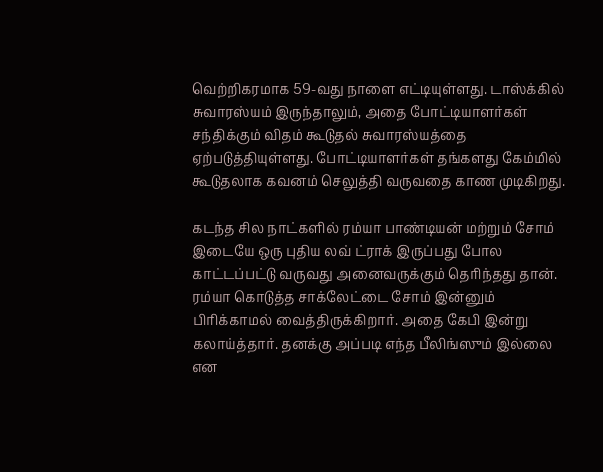வெற்றிகரமாக 59-வது நாளை எட்டியுள்ளது. டாஸ்க்கில் சுவாரஸ்யம் இருந்தாலும், அதை போட்டியாளர்கள் சந்திக்கும் விதம் கூடுதல் சுவாரஸ்யத்தை ஏற்படுத்தியுள்ளது. போட்டியாளர்கள் தங்களது கேம்மில் கூடுதலாக கவனம் செலுத்தி வருவதை காண முடிகிறது.

கடந்த சில நாட்களில் ரம்யா பாண்டியன் மற்றும் சோம் இடையே ஒரு புதிய லவ் ட்ராக் இருப்பது போல காட்டப்பட்டு வருவது அனைவருக்கும் தெரிந்தது தான். ரம்யா கொடுத்த சாக்லேட்டை சோம் இன்னும் பிரிக்காமல் வைத்திருக்கிறார். அதை கேபி இன்று கலாய்த்தார். தனக்கு அப்படி எந்த பீலிங்ஸும் இல்லை என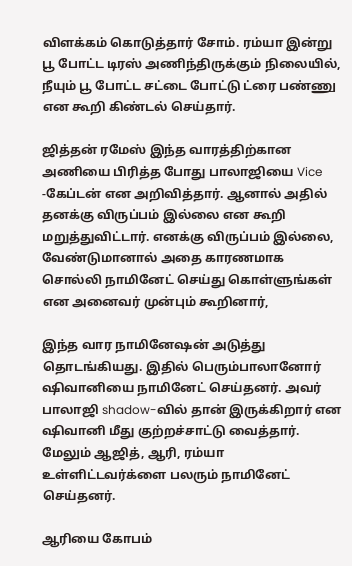விளக்கம் கொடுத்தார் சோம். ரம்யா இன்று பூ போட்ட டிரஸ் அணிந்திருக்கும் நிலையில், நீயும் பூ போட்ட சட்டை போட்டு ட்ரை பண்ணு என கூறி கிண்டல் செய்தார்.

ஜித்தன் ரமேஸ் இந்த வாரத்திற்கான அணியை பிரித்த போது பாலாஜியை Vice -கேப்டன் என அறிவித்தார். ஆனால் அதில் தனக்கு விருப்பம் இல்லை என கூறி மறுத்துவிட்டார். எனக்கு விருப்பம் இல்லை, வேண்டுமானால் அதை காரணமாக சொல்லி நாமினேட் செய்து கொள்ளுங்கள் என அனைவர் முன்பும் கூறினார்,

இந்த வார நாமினேஷன் அடுத்து தொடங்கியது. இதில் பெரும்பாலானோர் ஷிவானியை நாமினேட் செய்தனர். அவர் பாலாஜி shadow-வில் தான் இருக்கிறார் என ஷிவானி மீது குற்றச்சாட்டு வைத்தார். மேலும் ஆஜித், ஆரி, ரம்யா உள்ளிட்டவர்க்ளை பலரும் நாமினேட் செய்தனர்.

ஆரியை கோபம்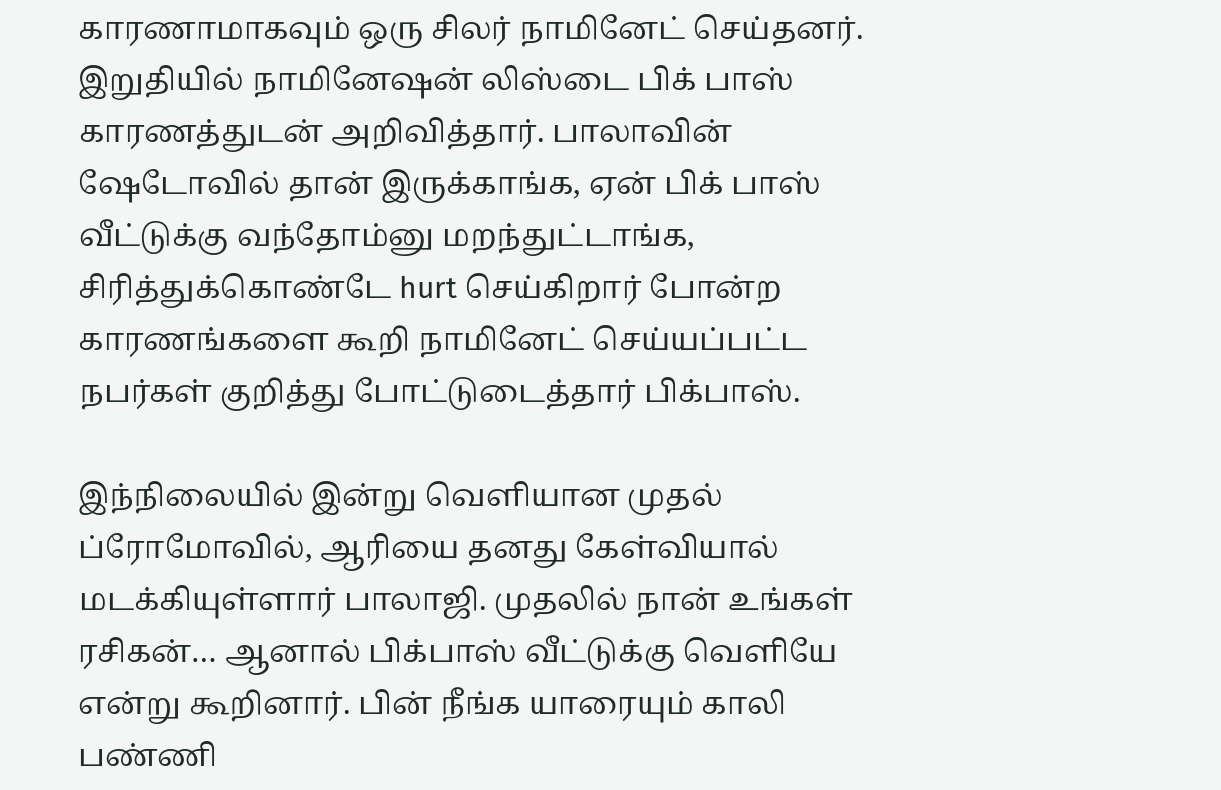காரணாமாகவும் ஒரு சிலர் நாமினேட் செய்தனர். இறுதியில் நாமினேஷன் லிஸ்டை பிக் பாஸ் காரணத்துடன் அறிவித்தார். பாலாவின் ஷேடோவில் தான் இருக்காங்க, ஏன் பிக் பாஸ் வீட்டுக்கு வந்தோம்னு மறந்துட்டாங்க, சிரித்துக்கொண்டே hurt செய்கிறார் போன்ற காரணங்களை கூறி நாமினேட் செய்யப்பட்ட நபர்கள் குறித்து போட்டுடைத்தார் பிக்பாஸ்.

இந்நிலையில் இன்று வெளியான முதல் ப்ரோமோவில், ஆரியை தனது கேள்வியால் மடக்கியுள்ளார் பாலாஜி. முதலில் நான் உங்கள் ரசிகன்… ஆனால் பிக்பாஸ் வீட்டுக்கு வெளியே என்று கூறினார். பின் நீங்க யாரையும் காலி பண்ணி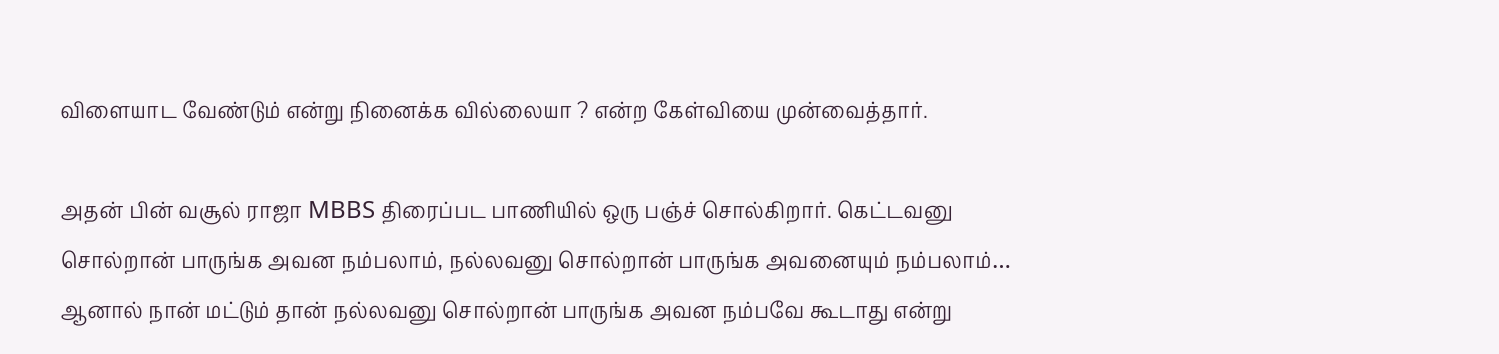விளையாட வேண்டும் என்று நினைக்க வில்லையா ? என்ற கேள்வியை முன்வைத்தார்.

அதன் பின் வசூல் ராஜா MBBS திரைப்பட பாணியில் ஒரு பஞ்ச் சொல்கிறார். கெட்டவனு சொல்றான் பாருங்க அவன நம்பலாம், நல்லவனு சொல்றான் பாருங்க அவனையும் நம்பலாம்… ஆனால் நான் மட்டும் தான் நல்லவனு சொல்றான் பாருங்க அவன நம்பவே கூடாது என்று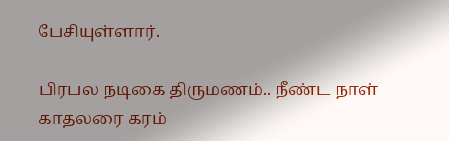பேசியுள்ளார்.

பிரபல நடிகை திருமணம்.. நீண்ட நாள் காதலரை கரம்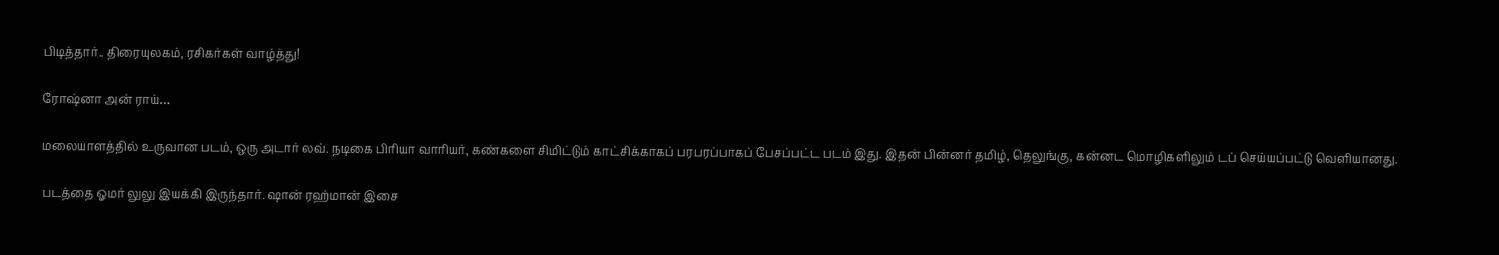பிடித்தார்.. திரையுலகம், ரசிகர்கள் வாழ்த்து!

ரோஷ்னா அன் ராய்…

மலையாளத்தில் உருவான படம், ஒரு அடார் லவ். நடிகை பிரியா வாரியர், கண்களை சிமிட்டும் காட்சிக்காகப் பரபரப்பாகப் பேசப்பட்ட படம் இது. இதன் பின்னர் தமிழ், தெலுங்கு, கன்னட மொழிகளிலும் டப் செய்யப்பட்டு வெளியானது.

படத்தை ஓமர் லுலு இயக்கி இருந்தார். ஷான் ரஹ்மான் இசை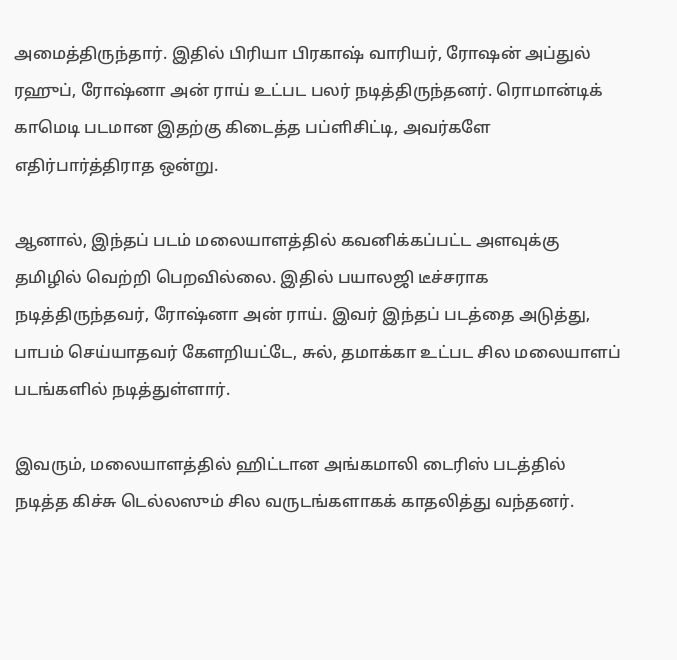அமைத்திருந்தார். இதில் பிரியா பிரகாஷ் வாரியர், ரோஷன் அப்துல் ரஹுப், ரோஷ்னா அன் ராய் உட்பட பலர் நடித்திருந்தனர். ரொமான்டிக் காமெடி படமான இதற்கு கிடைத்த பப்ளிசிட்டி, அவர்களே எதிர்பார்த்திராத ஒன்று.

ஆனால், இந்தப் படம் மலையாளத்தில் கவனிக்கப்பட்ட அளவுக்கு தமிழில் வெற்றி பெறவில்லை. இதில் பயாலஜி டீச்சராக நடித்திருந்தவர், ரோஷ்னா அன் ராய். இவர் இந்தப் படத்தை அடுத்து, பாபம் செய்யாதவர் கேளறியட்டே, சுல், தமாக்கா உட்பட சில மலையாளப் படங்களில் நடித்துள்ளார்.

இவரும், மலையாளத்தில் ஹிட்டான அங்கமாலி டைரிஸ் படத்தில் நடித்த கிச்சு டெல்லஸும் சில வருடங்களாகக் காதலித்து வந்தனர்.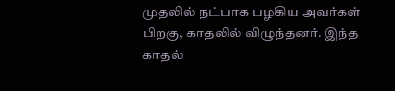முதலில் நட்பாக பழகிய அவர்கள் பிறகு, காதலில் விழுந்தனர். இந்த காதல்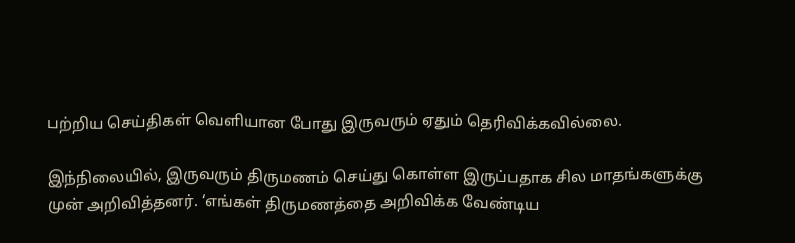பற்றிய செய்திகள் வெளியான போது இருவரும் ஏதும் தெரிவிக்கவில்லை.

இந்நிலையில், இருவரும் திருமணம் செய்து கொள்ள இருப்பதாக சில மாதங்களுக்கு முன் அறிவித்தனர். ‘எங்கள் திருமணத்தை அறிவிக்க வேண்டிய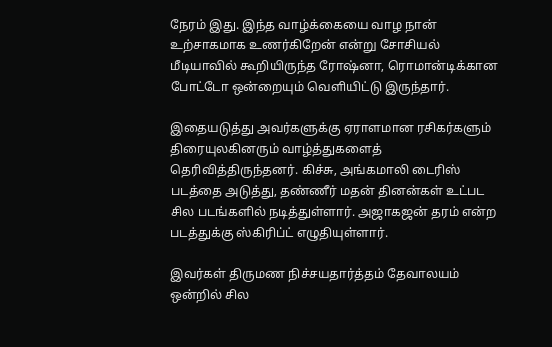நேரம் இது. இந்த வாழ்க்கையை வாழ நான் உற்சாகமாக உணர்கிறேன் என்று சோசியல் மீடியாவில் கூறியிருந்த ரோஷ்னா, ரொமான்டிக்கான போட்டோ ஒன்றையும் வெளியிட்டு இருந்தார்.

இதையடுத்து அவர்களுக்கு ஏராளமான ரசிகர்களும் திரையுலகினரும் வாழ்த்துகளைத் தெரிவித்திருந்தனர். கிச்சு, அங்கமாலி டைரிஸ் படத்தை அடுத்து, தண்ணீர் மதன் தினன்கள் உட்பட சில படங்களில் நடித்துள்ளார். அஜாகஜன் தரம் என்ற படத்துக்கு ஸ்கிரிப்ட் எழுதியுள்ளார்.

இவர்கள் திருமண நிச்சயதார்த்தம் தேவாலயம் ஒன்றில் சில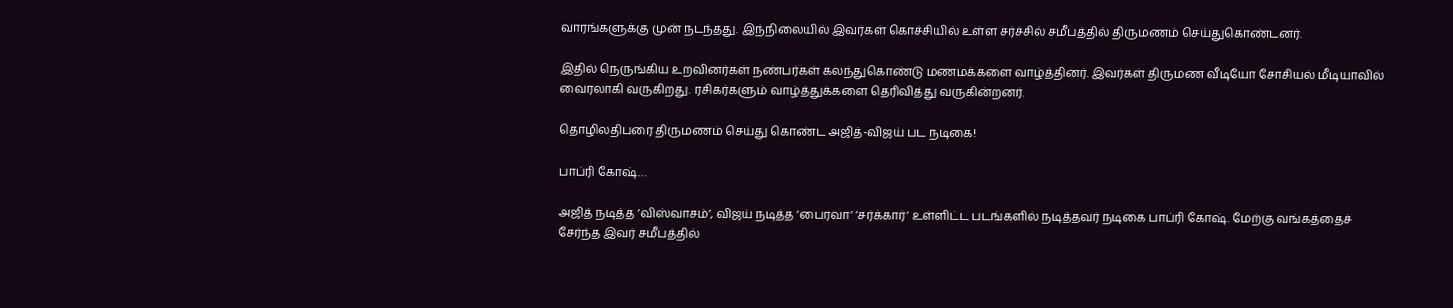வாரங்களுக்கு முன் நடந்தது. இந்நிலையில் இவர்கள் கொச்சியில் உள்ள சர்ச்சில் சமீபத்தில் திருமணம் செய்துகொண்டனர்.

இதில் நெருங்கிய உறவினர்கள் நண்பர்கள் கலந்துகொண்டு மணமக்களை வாழ்த்தினர். இவர்கள் திருமண வீடியோ சோசியல் மீடியாவில் வைரலாகி வருகிறது. ரசிகர்களும் வாழ்த்துக்களை தெரிவித்து வருகின்றனர்.

தொழிலதிபரை திருமணம் செய்து கொண்ட அஜித்-விஜய் பட நடிகை!

பாப்ரி கோஷ்…

அஜித் நடித்த ’விஸ்வாசம்’, விஜய் நடித்த ’பைரவா’ ’சர்க்கார்’ உள்ளிட்ட படங்களில் நடித்தவர் நடிகை பாப்ரி கோஷ். மேற்கு வங்கத்தைச் சேர்ந்த இவர் சமீபத்தில்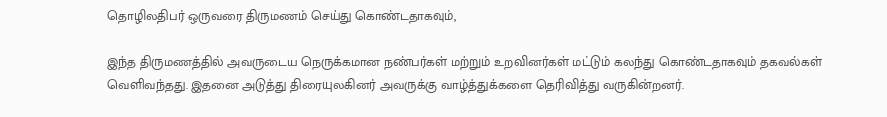தொழிலதிபர் ஒருவரை திருமணம் செய்து கொண்டதாகவும்,

இந்த திருமணத்தில் அவருடைய நெருக்கமான நண்பர்கள் மற்றும் உறவினர்கள் மட்டும் கலந்து கொண்டதாகவும் தகவல்கள் வெளிவந்தது. இதனை அடுத்து திரையுலகினர் அவருக்கு வாழ்த்துக்களை தெரிவித்து வருகின்றனர்.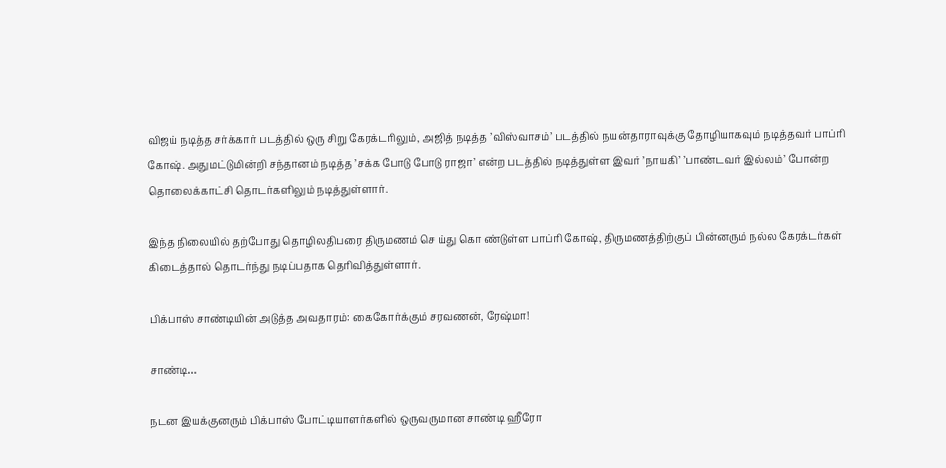விஜய் நடித்த சர்க்கார் படத்தில் ஒரு சிறு கேரக்டரிலும், அஜித் நடித்த ’விஸ்வாசம்’ படத்தில் நயன்தாராவுக்கு தோழியாகவும் நடித்தவர் பாப்ரி கோஷ். அதுமட்டுமின்றி சந்தானம் நடித்த ’சக்க போடு போடு ராஜா’ என்ற படத்தில் நடித்துள்ள இவர் ’நாயகி’ ’பாண்டவர் இல்லம்’ போன்ற தொலைக்காட்சி தொடர்களிலும் நடித்துள்ளார்.

இந்த நிலையில் தற்போது தொழிலதிபரை திருமணம் செ ய்து கொ ண்டுள்ள பாப்ரி கோஷ், திருமணத்திற்குப் பின்னரும் நல்ல கேரக்டர்கள் கிடைத்தால் தொடர்ந்து நடிப்பதாக தெரிவித்துள்ளார்.

பிக்பாஸ் சாண்டியின் அடுத்த அவதாரம்: கைகோர்க்கும் சரவணன், ரேஷ்மா!

சாண்டி…

நடன இயக்குனரும் பிக்பாஸ் போட்டியாளர்களில் ஒருவருமான சாண்டி ஹீரோ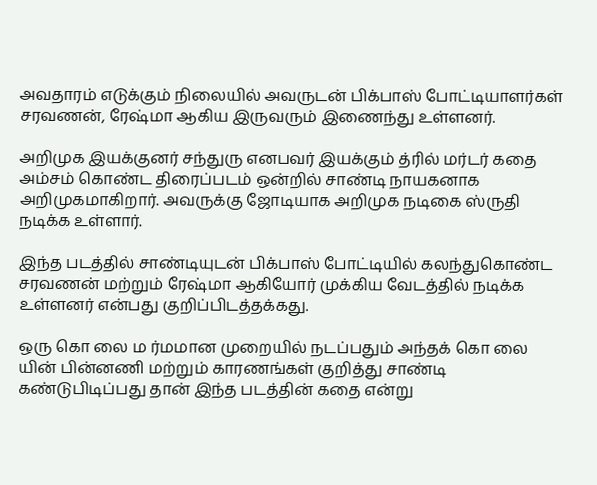அவதாரம் எடுக்கும் நிலையில் அவருடன் பிக்பாஸ் போட்டியாளர்கள் சரவணன், ரேஷ்மா ஆகிய இருவரும் இணைந்து உள்ளனர்.

அறிமுக இயக்குனர் சந்துரு எனபவர் இயக்கும் த்ரில் மர்டர் கதை அம்சம் கொண்ட திரைப்படம் ஒன்றில் சாண்டி நாயகனாக அறிமுகமாகிறார். அவருக்கு ஜோடியாக அறிமுக நடிகை ஸ்ருதி நடிக்க உள்ளார்.

இந்த படத்தில் சாண்டியுடன் பிக்பாஸ் போட்டியில் கலந்துகொண்ட சரவணன் மற்றும் ரேஷ்மா ஆகியோர் முக்கிய வேடத்தில் நடிக்க உள்ளனர் என்பது குறிப்பிடத்தக்கது.

ஒரு கொ லை ம ர்மமான முறையில் நடப்பதும் அந்தக் கொ லை யின் பின்னணி மற்றும் காரணங்கள் குறித்து சாண்டி கண்டுபிடிப்பது தான் இந்த படத்தின் கதை என்று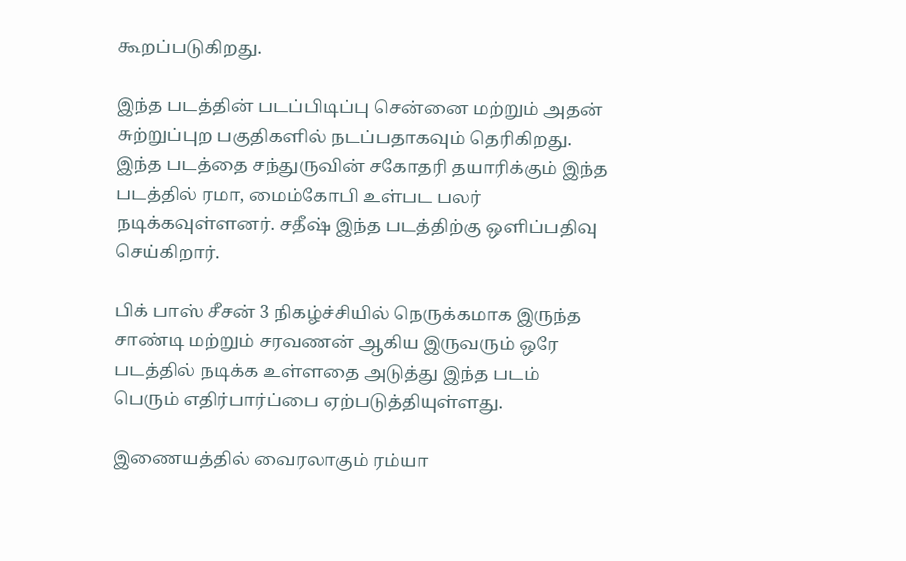கூறப்படுகிறது.

இந்த படத்தின் படப்பிடிப்பு சென்னை மற்றும் அதன் சுற்றுப்புற பகுதிகளில் நடப்பதாகவும் தெரிகிறது. இந்த படத்தை சந்துருவின் சகோதரி தயாரிக்கும் இந்த படத்தில் ரமா, மைம்கோபி உள்பட பலர் நடிக்கவுள்ளனர். சதீஷ் இந்த படத்திற்கு ஒளிப்பதிவு செய்கிறார்.

பிக் பாஸ் சீசன் 3 நிகழ்ச்சியில் நெருக்கமாக இருந்த சாண்டி மற்றும் சரவணன் ஆகிய இருவரும் ஒரே படத்தில் நடிக்க உள்ளதை அடுத்து இந்த படம் பெரும் எதிர்பார்ப்பை ஏற்படுத்தியுள்ளது.

இணையத்தில் வைரலாகும் ரம்யா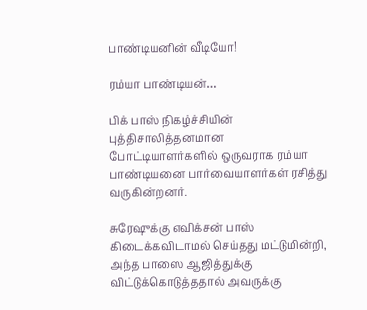பாண்டியனின் வீடியோ!

ரம்யா பாண்டியன்…

பிக் பாஸ் நிகழ்ச்சியின் புத்திசாலித்தனமான போட்டியாளர்களில் ஒருவராக ரம்யா பாண்டியனை பார்வையாளர்கள் ரசித்து வருகின்றனர்.

சுரேஷுக்கு எவிக்சன் பாஸ் கிடைக்கவிடாமல் செய்தது மட்டுமின்றி, அந்த பாஸை ஆஜித்துக்கு விட்டுக்கொடுத்ததால் அவருக்கு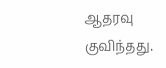ஆதரவு குவிந்தது.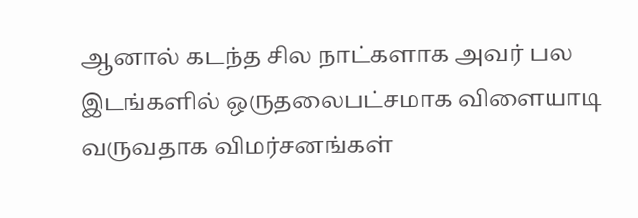ஆனால் கடந்த சில நாட்களாக அவர் பல இடங்களில் ஒருதலைபட்சமாக விளையாடி வருவதாக விமர்சனங்கள்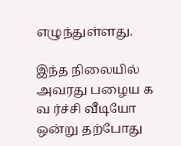எழுந்துள்ளது.

இந்த நிலையில் அவரது பழைய க வ ர்ச்சி வீடியோ ஒன்று தற்போது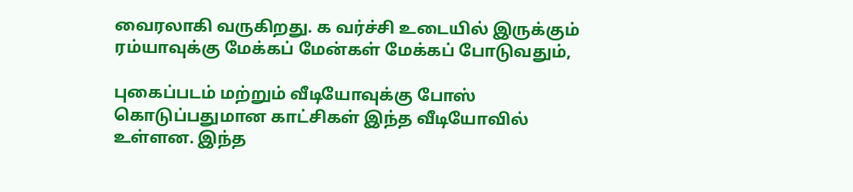வைரலாகி வருகிறது. க வர்ச்சி உடையில் இருக்கும் ரம்யாவுக்கு மேக்கப் மேன்கள் மேக்கப் போடுவதும்,

புகைப்படம் மற்றும் வீடியோவுக்கு போஸ் கொடுப்பதுமான காட்சிகள் இந்த வீடியோவில் உள்ளன. இந்த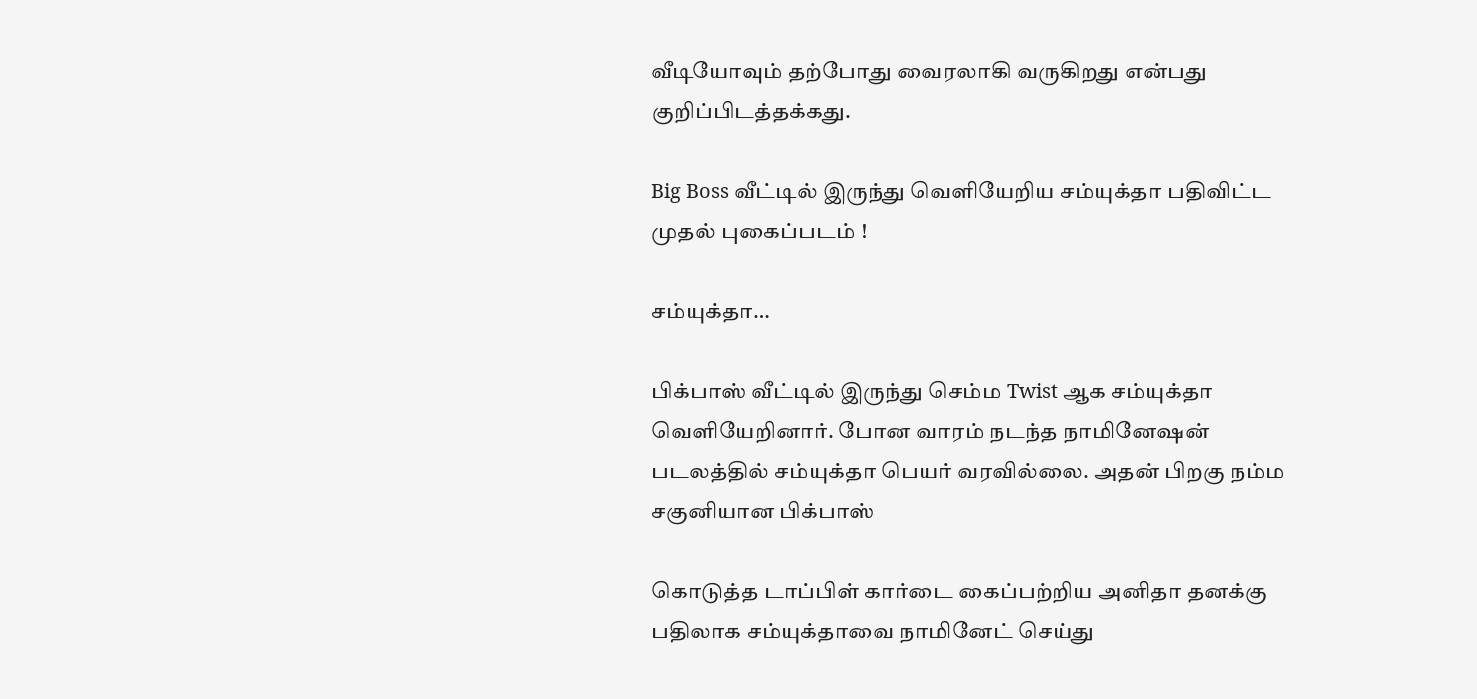வீடியோவும் தற்போது வைரலாகி வருகிறது என்பது குறிப்பிடத்தக்கது.

Big Boss வீட்டில் இருந்து வெளியேறிய சம்யுக்தா பதிவிட்ட முதல் புகைப்படம் !

சம்யுக்தா…

பிக்பாஸ் வீட்டில் இருந்து செம்ம Twist ஆக சம்யுக்தா வெளியேறினார். போன வாரம் நடந்த நாமினேஷன் படலத்தில் சம்யுக்தா பெயர் வரவில்லை. அதன் பிறகு நம்ம சகுனியான பிக்பாஸ்

கொடுத்த டாப்பிள் கார்டை கைப்பற்றிய அனிதா தனக்கு பதிலாக சம்யுக்தாவை நாமினேட் செய்து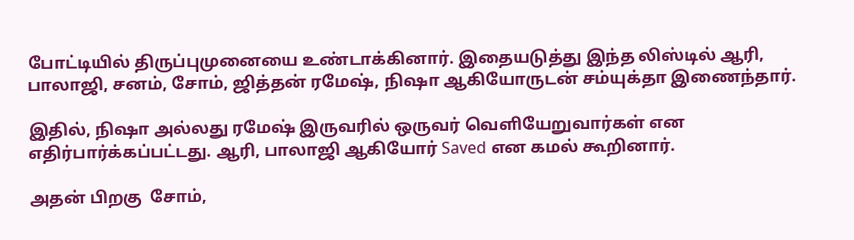போட்டியில் திருப்புமுனையை உண்டாக்கினார். இதையடுத்து இந்த லிஸ்டில் ஆரி, பாலாஜி, சனம், சோம், ஜித்தன் ரமேஷ், நிஷா ஆகியோருடன் சம்யுக்தா இணைந்தார்.

இதில், நிஷா அல்லது ரமேஷ் இருவரில் ஒருவர் வெளியேறுவார்கள் என எதிர்பார்க்கப்பட்டது. ஆரி, பாலாஜி ஆகியோர் Saved என கமல் கூறினார்.

அதன் பிறகு  சோம்,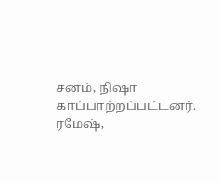சனம், நிஷா காப்பாற்றப்பட்டனர். ரமேஷ்,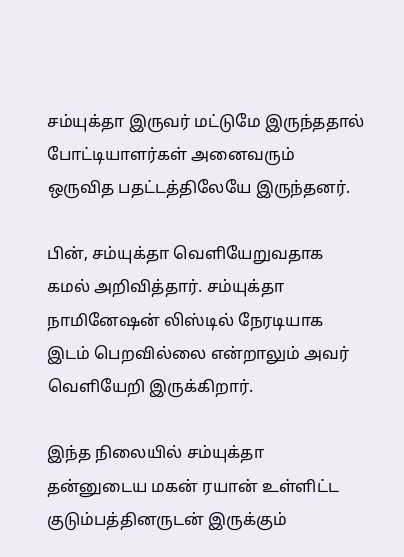சம்யுக்தா இருவர் மட்டுமே இருந்ததால் போட்டியாளர்கள் அனைவரும் ஒருவித பதட்டத்திலேயே இருந்தனர்.

பின், சம்யுக்தா வெளியேறுவதாக கமல் அறிவித்தார். சம்யுக்தா நாமினேஷன் லிஸ்டில் நேரடியாக இடம் பெறவில்லை என்றாலும் அவர் வெளியேறி இருக்கிறார்.

இந்த நிலையில் சம்யுக்தா தன்னுடைய மகன் ரயான் உள்ளிட்ட குடும்பத்தினருடன் இருக்கும்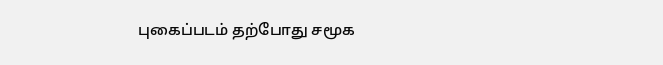புகைப்படம் தற்போது சமூக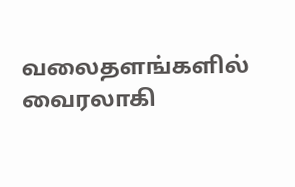வலைதளங்களில் வைரலாகி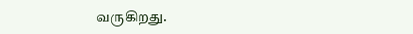வருகிறது.